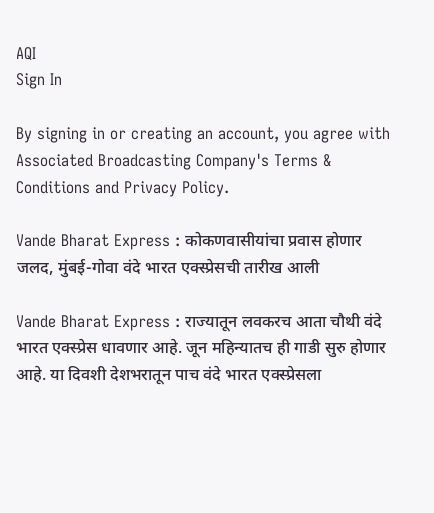AQI
Sign In

By signing in or creating an account, you agree with Associated Broadcasting Company's Terms & Conditions and Privacy Policy.

Vande Bharat Express : कोकणवासीयांचा प्रवास होणार जलद, मुंबई-गोवा वंदे भारत एक्स्प्रेसची तारीख आली

Vande Bharat Express : राज्यातून लवकरच आता चौथी वंदे भारत एक्स्प्रेस धावणार आहे. जून महिन्यातच ही गाडी सुरु होणार आहे. या दिवशी देशभरातून पाच वंदे भारत एक्स्प्रेसला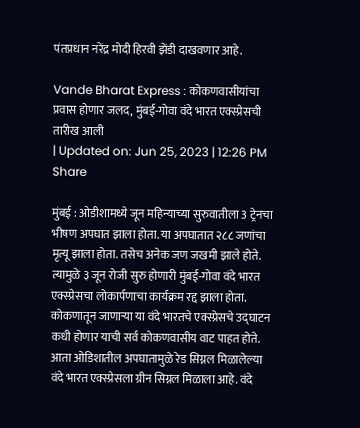पंतप्रधान नरेंद्र मोदी हिरवी झेंडी दाखवणार आहे.

Vande Bharat Express : कोकणवासीयांचा प्रवास होणार जलद, मुंबई-गोवा वंदे भारत एक्स्प्रेसची तारीख आली
| Updated on: Jun 25, 2023 | 12:26 PM
Share

मुंबई : ओडीशामध्ये जून महिन्याच्या सुरुवातीला 3 ट्रेनचा भीषण अपघात झाला होता. या अपघातात २८८ जणांचा मृत्यू झाला होता. तसेच अनेक जण जखमी झाले होते. त्यामुळे ३ जून रोजी सुरु होणारी मुंबई-गोवा वंदे भारत एक्स्प्रेसचा लोकार्पणाचा कार्यक्रम रद्द झाला होता. कोकणातून जाणाऱ्या या वंदे भारतचे एक्स्प्रेसचे उद्घाटन कधी होणार याची सर्व कोकणवासीय वाट पाहत होते. आता ओडिशातील अपघातामुळे रेड सिग्नल मिळालेल्या वंदे भारत एक्स्प्रेसला ग्रीन सिग्नल मिळाला आहे. वंदे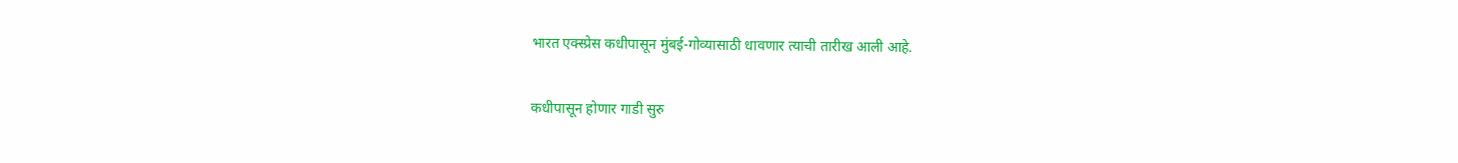भारत एक्स्प्रेस कधीपासून मुंबई-गोव्यासाठी धावणार त्याची तारीख आली आहे.

कधीपासून होणार गाडी सुरु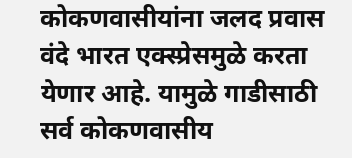कोकणवासीयांना जलद प्रवास वंदे भारत एक्स्प्रेसमुळे करता येणार आहे. यामुळे गाडीसाठी सर्व कोकणवासीय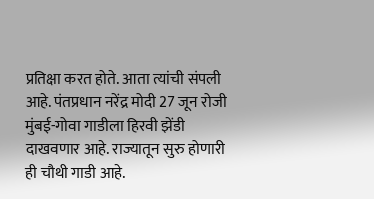प्रतिक्षा करत होते. आता त्यांची संपली आहे. पंतप्रधान नरेंद्र मोदी 27 जून रोजी मुंबई-गोवा गाडीला हिरवी झेंडी दाखवणार आहे. राज्यातून सुरु होणारी ही चौथी गाडी आहे.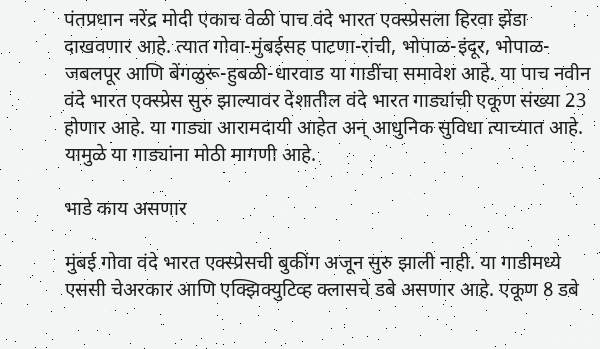पंतप्रधान नरेंद्र मोदी एकाच वेळी पाच वंदे भारत एक्स्प्रेसला हिरवा झेंडा दाखवणार आहे. त्यात गोवा-मुंबईसह पाटणा-रांची, भोपाळ-इंदूर, भोपाळ-जबलपूर आणि बेंगळुरू-हुबळी-धारवाड या गाडींचा समावेश आहे. या पाच नवीन वंदे भारत एक्स्प्रेस सुरु झाल्यावर देशातील वंदे भारत गाड्यांची एकूण संख्या 23 होणार आहे. या गाड्या आरामदायी आहेत अन् आधुनिक सुविधा त्याच्यात आहे. यामुळे या गाड्यांना मोठी मागणी आहे.

भाडे काय असणार

मुंबई गोवा वंदे भारत एक्स्प्रेसची बुकींग अजून सुरु झाली नाही. या गाडीमध्ये एससी चेअरकार आणि एक्झिक्युटिव्ह क्लासचे डबे असणार आहे. एकूण 8 डबे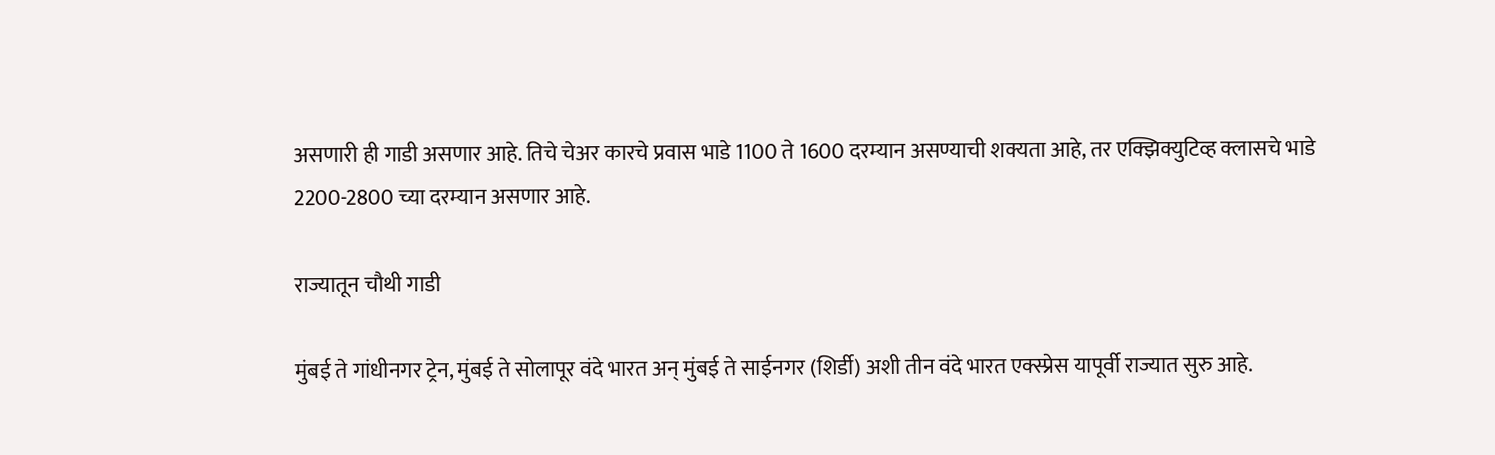असणारी ही गाडी असणार आहे. तिचे चेअर कारचे प्रवास भाडे 1100 ते 1600 दरम्यान असण्याची शक्यता आहे, तर एक्झिक्युटिव्ह क्लासचे भाडे 2200-2800 च्या दरम्यान असणार आहे.

राज्यातून चौथी गाडी

मुंबई ते गांधीनगर ट्रेन, मुंबई ते सोलापूर वंदे भारत अन् मुंबई ते साईनगर (शिर्डी) अशी तीन वंदे भारत एक्स्प्रेस यापूर्वी राज्यात सुरु आहे.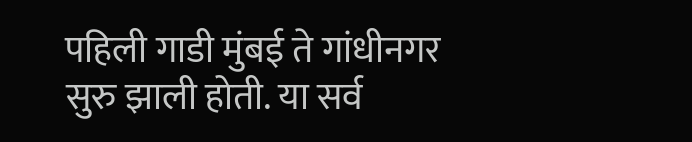पहिली गाडी मुंबई ते गांधीनगर सुरु झाली होती. या सर्व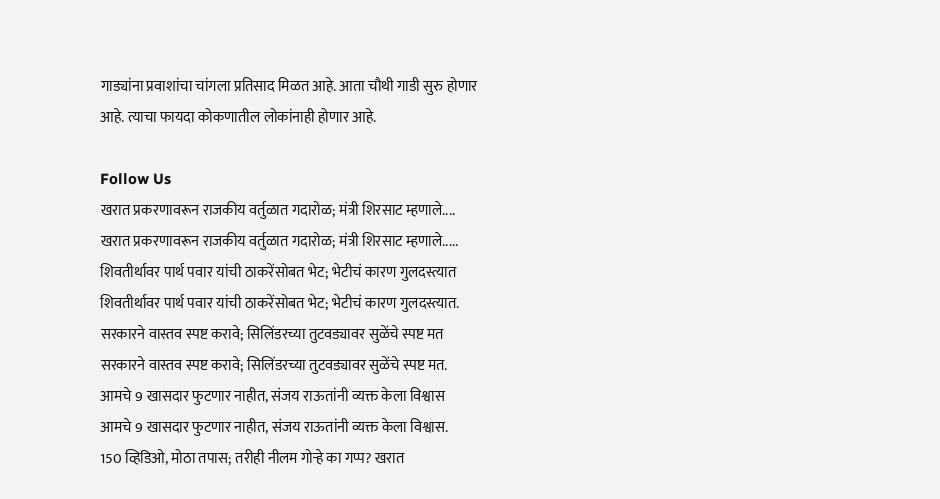गाड्यांना प्रवाशांचा चांगला प्रतिसाद मिळत आहे. आता चौथी गाडी सुरु होणार आहे. त्याचा फायदा कोकणातील लोकांनाही होणार आहे.

Follow Us
खरात प्रकरणावरून राजकीय वर्तुळात गदारोळ; मंत्री शिरसाट म्हणाले....
खरात प्रकरणावरून राजकीय वर्तुळात गदारोळ; मंत्री शिरसाट म्हणाले.....
शिवतीर्थावर पार्थ पवार यांची ठाकरेंसोबत भेट; भेटीचं कारण गुलदस्त्यात
शिवतीर्थावर पार्थ पवार यांची ठाकरेंसोबत भेट; भेटीचं कारण गुलदस्त्यात.
सरकारने वास्तव स्पष्ट करावे; सिलिंडरच्या तुटवड्यावर सुळेंचे स्पष्ट मत
सरकारने वास्तव स्पष्ट करावे; सिलिंडरच्या तुटवड्यावर सुळेंचे स्पष्ट मत.
आमचे 9 खासदार फुटणार नाहीत, संजय राऊतांनी व्यक्त केला विश्वास
आमचे 9 खासदार फुटणार नाहीत, संजय राऊतांनी व्यक्त केला विश्वास.
150 व्हिडिओ, मोठा तपास; तरीही नीलम गोऱ्हे का गप्प? खरात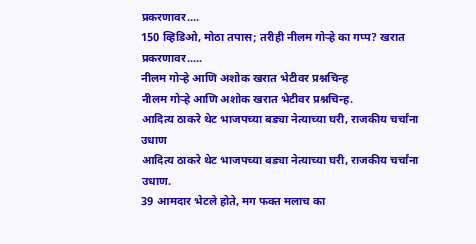प्रकरणावर....
150 व्हिडिओ, मोठा तपास; तरीही नीलम गोऱ्हे का गप्प? खरात प्रकरणावर.....
नीलम गोऱ्हे आणि अशोक खरात भेटीवर प्रश्नचिन्ह
नीलम गोऱ्हे आणि अशोक खरात भेटीवर प्रश्नचिन्ह.
आदित्य ठाकरे थेट भाजपच्या बड्या नेत्याच्या घरी, राजकीय चर्चांना उधाण
आदित्य ठाकरे थेट भाजपच्या बड्या नेत्याच्या घरी, राजकीय चर्चांना उधाण.
39 आमदार भेटले होते, मग फक्त मलाच का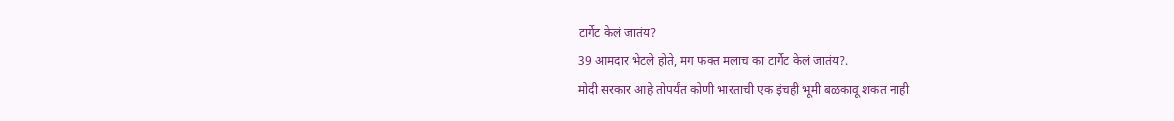टार्गेट केलं जातंय?
39 आमदार भेटले होते, मग फक्त मलाच का टार्गेट केलं जातंय?.
मोदी सरकार आहे तोपर्यंत कोणी भारताची एक इंचही भूमी बळकावू शकत नाही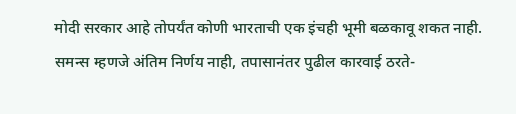मोदी सरकार आहे तोपर्यंत कोणी भारताची एक इंचही भूमी बळकावू शकत नाही.
समन्स म्हणजे अंतिम निर्णय नाही, तपासानंतर पुढील कारवाई ठरते-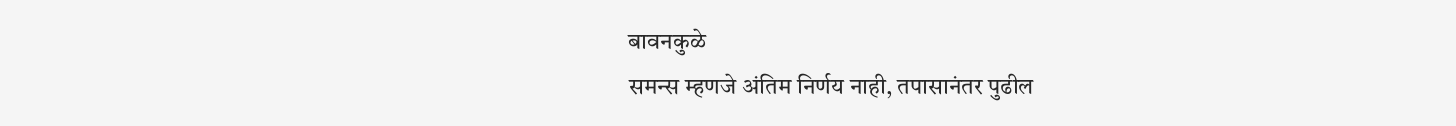बावनकुळे
समन्स म्हणजे अंतिम निर्णय नाही, तपासानंतर पुढील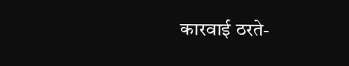कारवाई ठरते-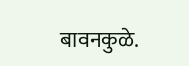बावनकुळे.